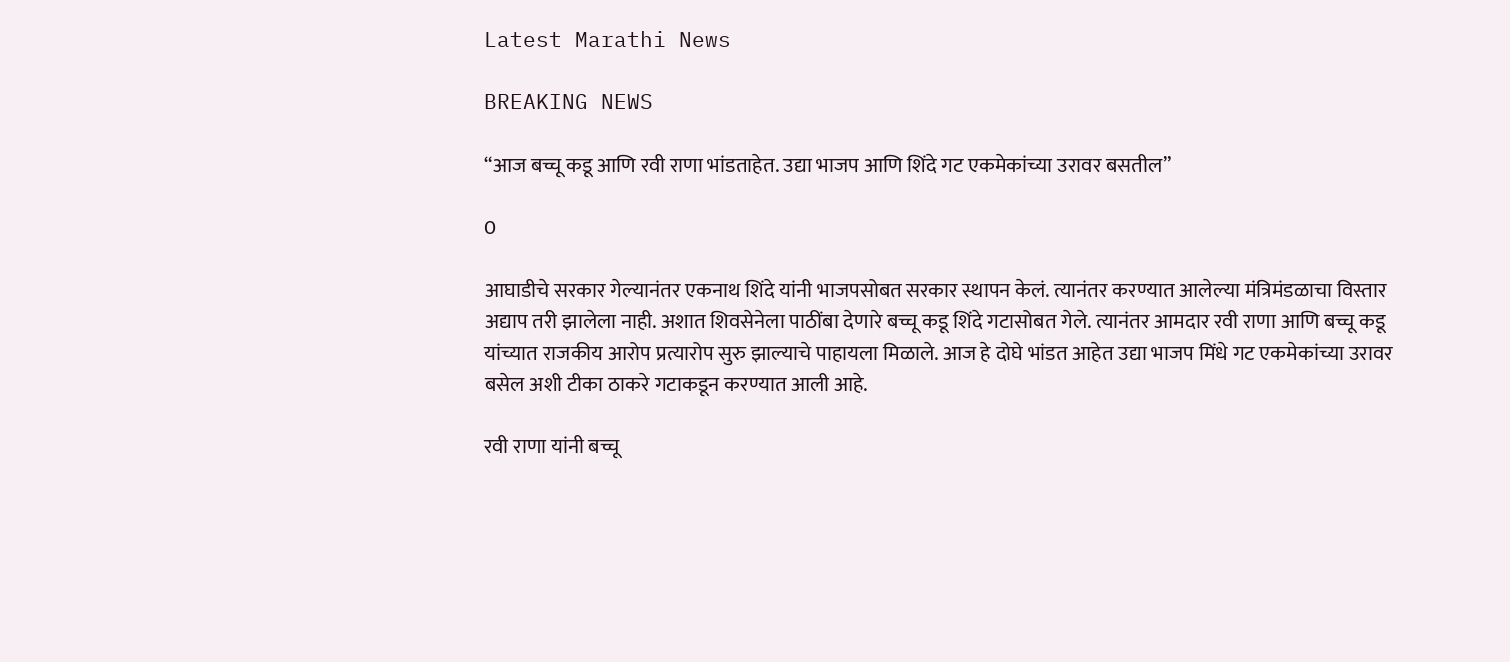Latest Marathi News

BREAKING NEWS

“आज बच्चू कडू आणि रवी राणा भांडताहेत. उद्या भाजप आणि शिंदे गट एकमेकांच्या उरावर बसतील”

0

आघाडीचे सरकार गेल्यानंतर एकनाथ शिंदे यांनी भाजपसोबत सरकार स्थापन केलं. त्यानंतर करण्यात आलेल्या मंत्रिमंडळाचा विस्तार अद्याप तरी झालेला नाही. अशात शिवसेनेला पाठींबा देणारे बच्चू कडू शिंदे गटासोबत गेले. त्यानंतर आमदार रवी राणा आणि बच्चू कडू यांच्यात राजकीय आरोप प्रत्यारोप सुरु झाल्याचे पाहायला मिळाले. आज हे दोघे भांडत आहेत उद्या भाजप मिंधे गट एकमेकांच्या उरावर बसेल अशी टीका ठाकरे गटाकडून करण्यात आली आहे.

रवी राणा यांनी बच्चू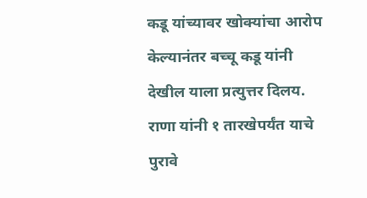कडू यांच्यावर खोक्यांचा आरोप केल्यानंतर बच्चू कडू यांनी देखील याला प्रत्युत्तर दिलय. राणा यांनी १ तारखेपर्यंत याचे पुरावे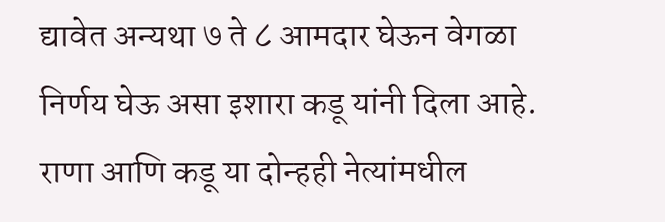द्यावेत अन्यथा ७ ते ८ आमदार घेऊन वेगळा निर्णय घेऊ असा इशारा कडू यांनी दिला आहे. राणा आणि कडू या दोन्हही नेत्यांमधील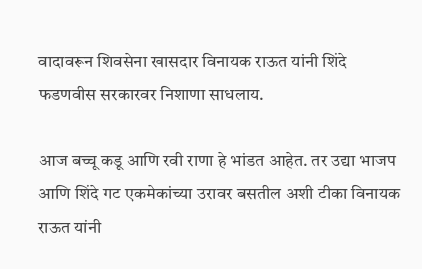वादावरून शिवसेना खासदार विनायक राऊत यांनी शिंदे फडणवीस सरकारवर निशाणा साधलाय.

आज बच्चू कडू आणि रवी राणा हे भांडत आहेत. तर उद्या भाजप आणि शिंदे गट एकमेकांच्या उरावर बसतील अशी टीका विनायक राऊत यांनी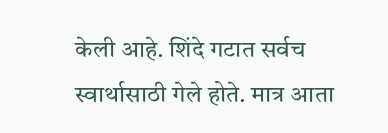केली आहे. शिंदे गटात सर्वच स्वार्थासाठी गेले होते. मात्र आता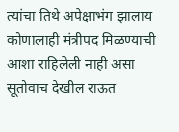त्यांचा तिथे अपेक्षाभंग झालाय कोणालाही मंत्रीपद मिळण्याची आशा राहिलेली नाही असा सूतोवाच देखील राऊत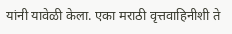यांनी यावेळी केला. एका मराठी वृत्तवाहिनीशी ते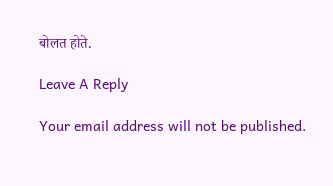बोलत होते.

Leave A Reply

Your email address will not be published.